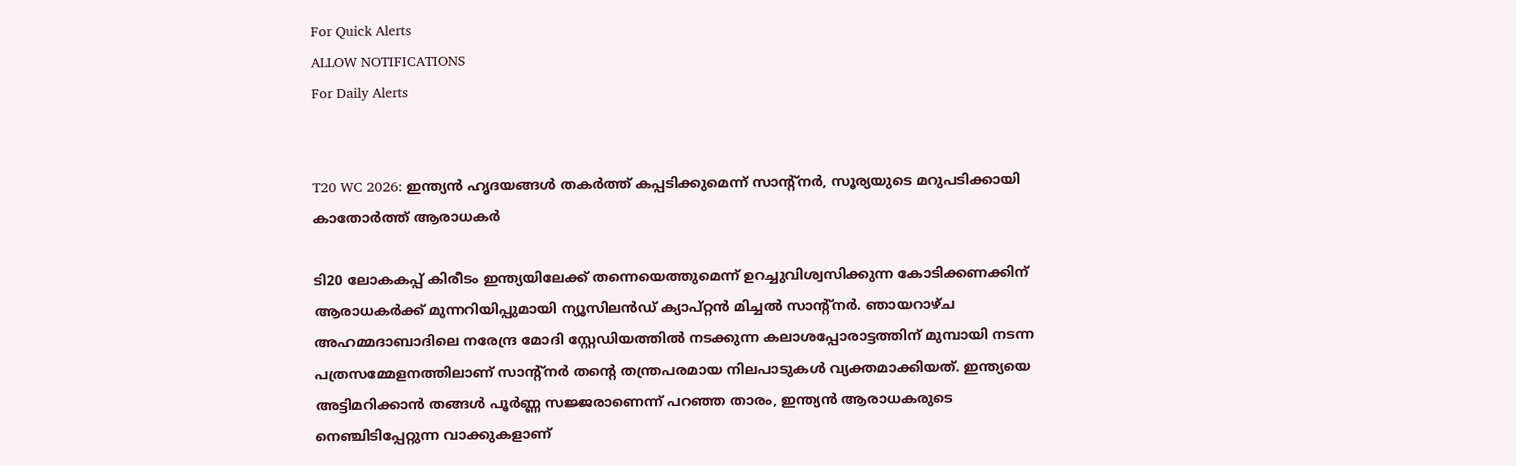For Quick Alerts
ALLOW NOTIFICATIONS
For Daily Alerts


T20 WC 2026: ഇന്ത്യൻ ഹൃദയങ്ങൾ തകർത്ത് കപ്പടിക്കുമെന്ന് സാന്റ്നർ, സൂര്യയുടെ മറുപടിക്കായി കാതോർത്ത് ആരാധകർ

ടി20 ലോകകപ്പ് കിരീടം ഇന്ത്യയിലേക്ക് തന്നെയെത്തുമെന്ന് ഉറച്ചുവിശ്വസിക്കുന്ന കോടിക്കണക്കിന് ആരാധകർക്ക് മുന്നറിയിപ്പുമായി ന്യൂസിലൻഡ് ക്യാപ്റ്റൻ മിച്ചൽ സാന്റ്നർ. ഞായറാഴ്ച അഹമ്മദാബാദിലെ നരേന്ദ്ര മോദി സ്റ്റേഡിയത്തിൽ നടക്കുന്ന കലാശപ്പോരാട്ടത്തിന് മുമ്പായി നടന്ന പത്രസമ്മേളനത്തിലാണ് സാന്റ്നർ തന്റെ തന്ത്രപരമായ നിലപാടുകൾ വ്യക്തമാക്കിയത്. ഇന്ത്യയെ അട്ടിമറിക്കാൻ തങ്ങൾ പൂർണ്ണ സജ്ജരാണെന്ന് പറഞ്ഞ താരം, ഇന്ത്യൻ ആരാധകരുടെ നെഞ്ചിടിപ്പേറ്റുന്ന വാക്കുകളാണ്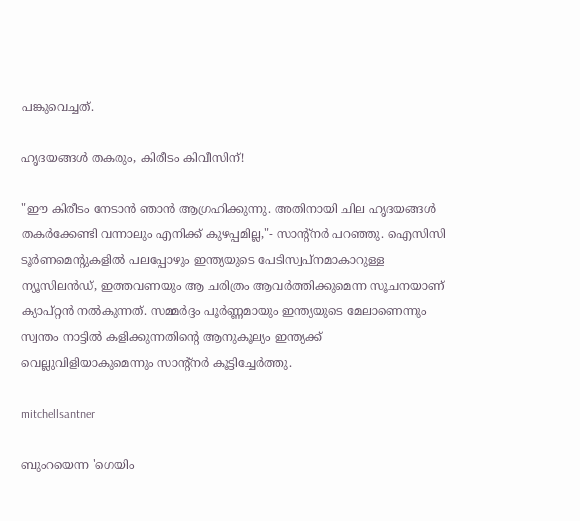പങ്കുവെച്ചത്.

ഹൃദയങ്ങൾ തകരും, കിരീടം കിവീസിന്!

"ഈ കിരീടം നേടാൻ ഞാൻ ആഗ്രഹിക്കുന്നു. അതിനായി ചില ഹൃദയങ്ങൾ തകർക്കേണ്ടി വന്നാലും എനിക്ക് കുഴപ്പമില്ല,"- സാന്റ്നർ പറഞ്ഞു. ഐസിസി ടൂർണമെന്റുകളിൽ പലപ്പോഴും ഇന്ത്യയുടെ പേടിസ്വപ്നമാകാറുള്ള ന്യൂസിലൻഡ്, ഇത്തവണയും ആ ചരിത്രം ആവർത്തിക്കുമെന്ന സൂചനയാണ് ക്യാപ്റ്റൻ നൽകുന്നത്. സമ്മർദ്ദം പൂർണ്ണമായും ഇന്ത്യയുടെ മേലാണെന്നും സ്വന്തം നാട്ടിൽ കളിക്കുന്നതിന്റെ ആനുകൂല്യം ഇന്ത്യക്ക് വെല്ലുവിളിയാകുമെന്നും സാന്റ്നർ കൂട്ടിച്ചേർത്തു.

mitchellsantner

ബുംറയെന്ന 'ഗെയിം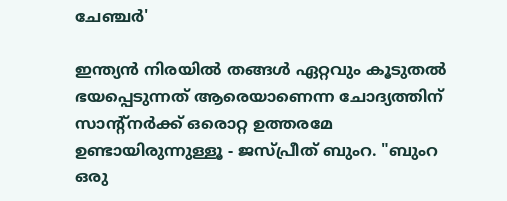ചേഞ്ചർ'

ഇന്ത്യൻ നിരയിൽ തങ്ങൾ ഏറ്റവും കൂടുതൽ ഭയപ്പെടുന്നത് ആരെയാണെന്ന ചോദ്യത്തിന് സാന്റ്നർക്ക് ഒരൊറ്റ ഉത്തരമേ ഉണ്ടായിരുന്നുള്ളൂ - ജസ്പ്രീത് ബുംറ. "ബുംറ ഒരു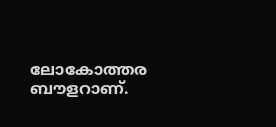ലോകോത്തര ബൗളറാണ്.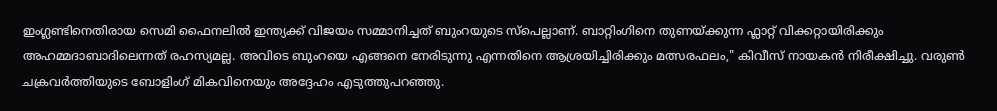ഇംഗ്ലണ്ടിനെതിരായ സെമി ഫൈനലിൽ ഇന്ത്യക്ക് വിജയം സമ്മാനിച്ചത് ബുംറയുടെ സ്പെല്ലാണ്. ബാറ്റിംഗിനെ തുണയ്ക്കുന്ന ഫ്ലാറ്റ് വിക്കറ്റായിരിക്കും അഹമ്മദാബാദിലെന്നത് രഹസ്യമല്ല. അവിടെ ബുംറയെ എങ്ങനെ നേരിടുന്നു എന്നതിനെ ആശ്രയിച്ചിരിക്കും മത്സരഫലം," കിവീസ് നായകൻ നിരീക്ഷിച്ചു. വരുൺ ചക്രവർത്തിയുടെ ബോളിംഗ് മികവിനെയും അദ്ദേഹം എടുത്തുപറഞ്ഞു.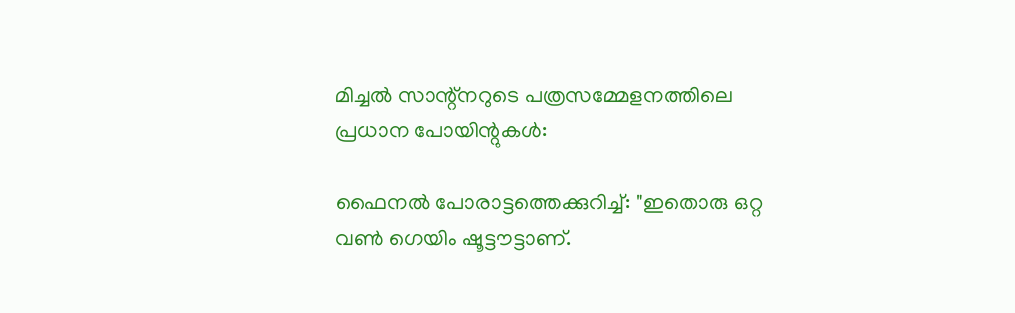മിച്ചൽ സാന്റ്നറുടെ പത്രസമ്മേളനത്തിലെ പ്രധാന പോയിന്റുകൾ:

ഫൈനൽ പോരാട്ടത്തെക്കുറിച്ച്: "ഇതൊരു ഒറ്റ വൺ ഗെയിം ഷൂട്ടൗട്ടാണ്.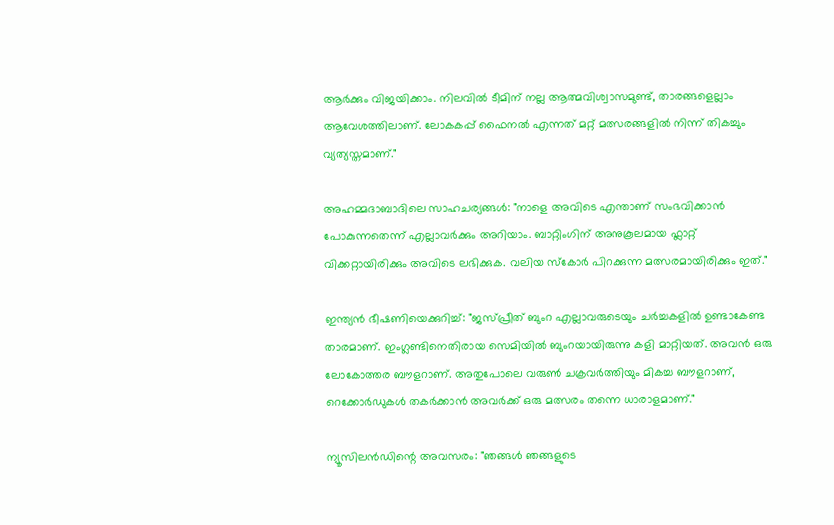ആർക്കും വിജയിക്കാം. നിലവിൽ ടീമിന് നല്ല ആത്മവിശ്വാസമുണ്ട്, താരങ്ങളെല്ലാം ആവേശത്തിലാണ്. ലോകകപ്പ് ഫൈനൽ എന്നത് മറ്റ് മത്സരങ്ങളിൽ നിന്ന് തികച്ചും വ്യത്യസ്തമാണ്."

അഹമ്മദാബാദിലെ സാഹചര്യങ്ങൾ: "നാളെ അവിടെ എന്താണ് സംഭവിക്കാൻ പോകുന്നതെന്ന് എല്ലാവർക്കും അറിയാം. ബാറ്റിംഗിന് അനുകൂലമായ ഫ്ലാറ്റ് വിക്കറ്റായിരിക്കും അവിടെ ലഭിക്കുക. വലിയ സ്കോർ പിറക്കുന്ന മത്സരമായിരിക്കും ഇത്."

ഇന്ത്യൻ ഭീഷണിയെക്കുറിച്ച്: "ജസ്പ്രീത് ബുംറ എല്ലാവരുടെയും ചർച്ചകളിൽ ഉണ്ടാകേണ്ട താരമാണ്. ഇംഗ്ലണ്ടിനെതിരായ സെമിയിൽ ബുംറയായിരുന്നു കളി മാറ്റിയത്. അവൻ ഒരു ലോകോത്തര ബൗളറാണ്. അതുപോലെ വരുൺ ചക്രവർത്തിയും മികച്ച ബൗളറാണ്, റെക്കോർഡുകൾ തകർക്കാൻ അവർക്ക് ഒരു മത്സരം തന്നെ ധാരാളമാണ്."

ന്യൂസിലൻഡിന്റെ അവസരം: "ഞങ്ങൾ ഞങ്ങളുടെ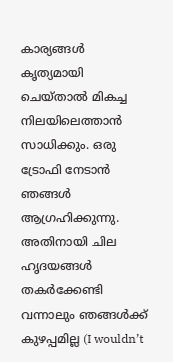കാര്യങ്ങൾ കൃത്യമായി ചെയ്താൽ മികച്ച നിലയിലെത്താൻ സാധിക്കും. ഒരു ട്രോഫി നേടാൻ ഞങ്ങൾ ആഗ്രഹിക്കുന്നു. അതിനായി ചില ഹൃദയങ്ങൾ തകർക്കേണ്ടി വന്നാലും ഞങ്ങൾക്ക് കുഴപ്പമില്ല (I wouldn’t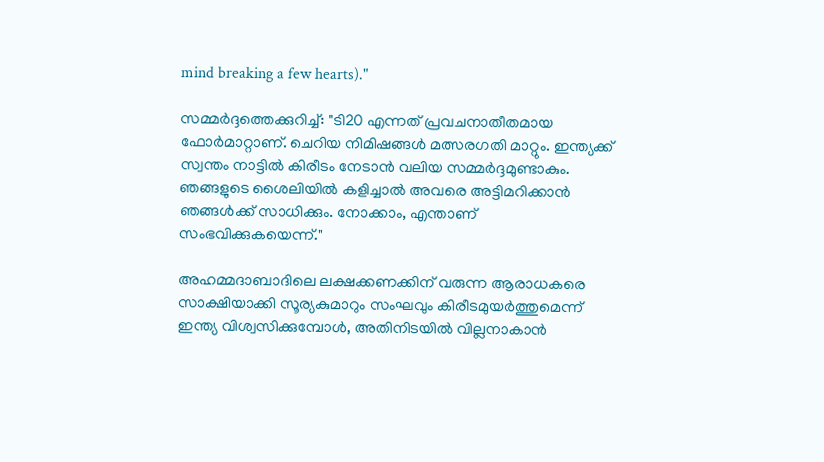mind breaking a few hearts)."

സമ്മർദ്ദത്തെക്കുറിച്ച്: "ടി20 എന്നത് പ്രവചനാതീതമായ ഫോർമാറ്റാണ്. ചെറിയ നിമിഷങ്ങൾ മത്സരഗതി മാറ്റും. ഇന്ത്യക്ക് സ്വന്തം നാട്ടിൽ കിരീടം നേടാൻ വലിയ സമ്മർദ്ദമുണ്ടാകും. ഞങ്ങളുടെ ശൈലിയിൽ കളിച്ചാൽ അവരെ അട്ടിമറിക്കാൻ ഞങ്ങൾക്ക് സാധിക്കും. നോക്കാം, എന്താണ് സംഭവിക്കുകയെന്ന്."

അഹമ്മദാബാദിലെ ലക്ഷക്കണക്കിന് വരുന്ന ആരാധകരെ സാക്ഷിയാക്കി സൂര്യകുമാറും സംഘവും കിരീടമുയർത്തുമെന്ന് ഇന്ത്യ വിശ്വസിക്കുമ്പോൾ, അതിനിടയിൽ വില്ലനാകാൻ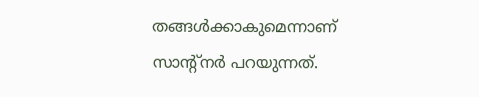തങ്ങൾക്കാകുമെന്നാണ് സാന്റ്നർ പറയുന്നത്.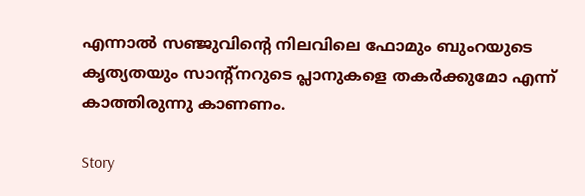എന്നാൽ സഞ്ജുവിന്റെ നിലവിലെ ഫോമും ബുംറയുടെ കൃത്യതയും സാന്റ്നറുടെ പ്ലാനുകളെ തകർക്കുമോ എന്ന് കാത്തിരുന്നു കാണണം.

Story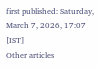first published: Saturday, March 7, 2026, 17:07 [IST]
Other articles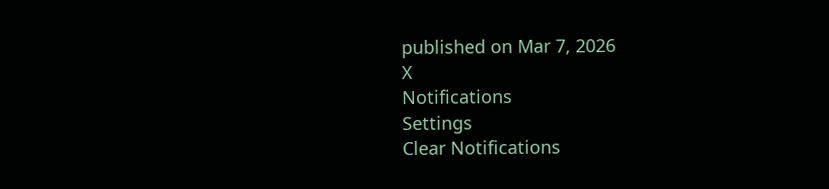published on Mar 7, 2026
X
Notifications
Settings
Clear Notifications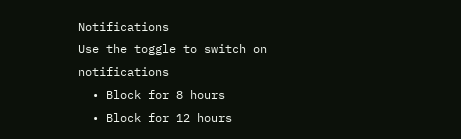Notifications
Use the toggle to switch on notifications
  • Block for 8 hours
  • Block for 12 hours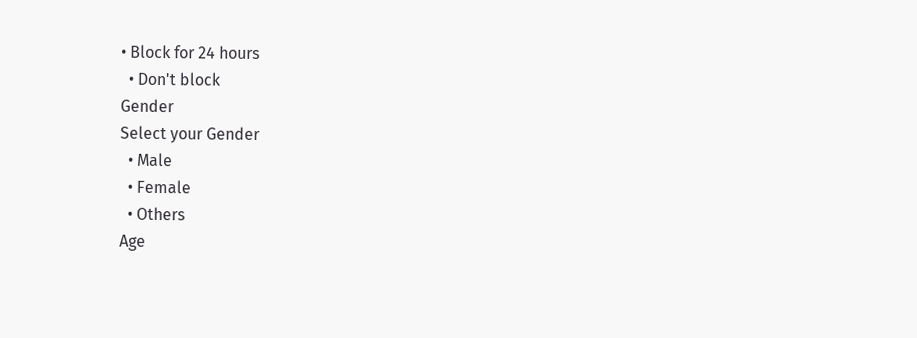• Block for 24 hours
  • Don't block
Gender
Select your Gender
  • Male
  • Female
  • Others
Age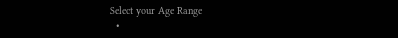Select your Age Range
  •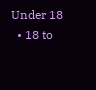Under 18
  • 18 to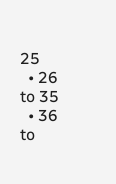25
  • 26 to 35
  • 36 to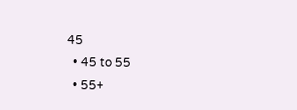45
  • 45 to 55
  • 55+